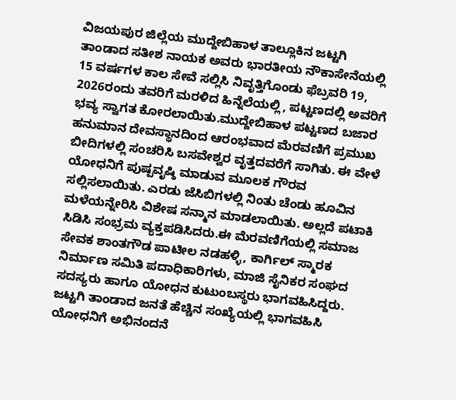ವಿಜಯಪುರ ಜಿಲ್ಲೆಯ ಮುದ್ದೇಬಿಹಾಳ ತಾಲ್ಲೂಕಿನ ಜಟ್ಟಗಿ ತಾಂಡಾದ ಸತೀಶ ನಾಯಕ ಅವರು ಭಾರತೀಯ ನೌಕಾಸೇನೆಯಲ್ಲಿ 15 ವರ್ಷಗಳ ಕಾಲ ಸೇವೆ ಸಲ್ಲಿಸಿ ನಿವೃತ್ತಿಗೊಂಡು ಫೆಬ್ರವರಿ 19, 2026ರಂದು ತವರಿಗೆ ಮರಳಿದ ಹಿನ್ನೆಲೆಯಲ್ಲಿ, ಪಟ್ಟಣದಲ್ಲಿ ಅವರಿಗೆ ಭವ್ಯ ಸ್ವಾಗತ ಕೋರಲಾಯಿತು.ಮುದ್ದೇಬಿಹಾಳ ಪಟ್ಟಣದ ಬಜಾರ ಹನುಮಾನ ದೇವಸ್ಥಾನದಿಂದ ಆರಂಭವಾದ ಮೆರವಣಿಗೆ ಪ್ರಮುಖ ಬೀದಿಗಳಲ್ಲಿ ಸಂಚರಿಸಿ ಬಸವೇಶ್ವರ ವೃತ್ತದವರೆಗೆ ಸಾಗಿತು. ಈ ವೇಳೆ ಯೋಧನಿಗೆ ಪುಷ್ಪವೃಷ್ಠಿ ಮಾಡುವ ಮೂಲಕ ಗೌರವ ಸಲ್ಲಿಸಲಾಯಿತು. ಎರಡು ಜೆಸಿಬಿಗಳಲ್ಲಿ ನಿಂತು ಚೆಂಡು ಹೂವಿನ ಮಳೆಯನ್ನೇರಿಸಿ ವಿಶೇಷ ಸನ್ಮಾನ ಮಾಡಲಾಯಿತು. ಅಲ್ಲದೆ ಪಟಾಕಿ ಸಿಡಿಸಿ ಸಂಭ್ರಮ ವ್ಯಕ್ತಪಡಿಸಿದರು.ಈ ಮೆರವಣಿಗೆಯಲ್ಲಿ ಸಮಾಜ ಸೇವಕ ಶಾಂತಗೌಡ ಪಾಟೀಲ ನಡಹಳ್ಳಿ, ಕಾರ್ಗಿಲ್ ಸ್ಮಾರಕ ನಿರ್ಮಾಣ ಸಮಿತಿ ಪದಾಧಿಕಾರಿಗಳು, ಮಾಜಿ ಸೈನಿಕರ ಸಂಘದ ಸದಸ್ಯರು ಹಾಗೂ ಯೋಧನ ಕುಟುಂಬಸ್ಥರು ಭಾಗವಹಿಸಿದ್ದರು. ಜಟ್ಟಗಿ ತಾಂಡಾದ ಜನತೆ ಹೆಚ್ಚಿನ ಸಂಖ್ಯೆಯಲ್ಲಿ ಭಾಗವಹಿಸಿ ಯೋಧನಿಗೆ ಅಭಿನಂದನೆ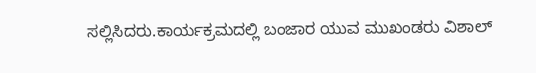ಸಲ್ಲಿಸಿದರು.ಕಾರ್ಯಕ್ರಮದಲ್ಲಿ ಬಂಜಾರ ಯುವ ಮುಖಂಡರು ವಿಶಾಲ್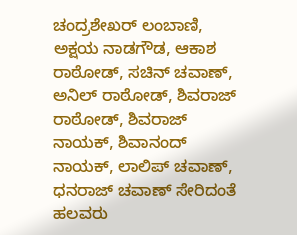ಚಂದ್ರಶೇಖರ್ ಲಂಬಾಣಿ, ಅಕ್ಷಯ ನಾಡಗೌಡ, ಆಕಾಶ ರಾಠೋಡ್, ಸಚಿನ್ ಚವಾಣ್, ಅನಿಲ್ ರಾಠೋಡ್, ಶಿವರಾಜ್ ರಾಠೋಡ್, ಶಿವರಾಜ್ ನಾಯಕ್, ಶಿವಾನಂದ್ ನಾಯಕ್, ಲಾಲಿಪ್ ಚವಾಣ್, ಧನರಾಜ್ ಚವಾಣ್ ಸೇರಿದಂತೆ ಹಲವರು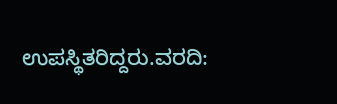ಉಪಸ್ಥಿತರಿದ್ದರು.ವರದಿ: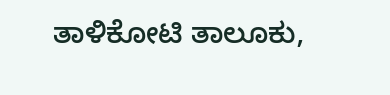ತಾಳಿಕೋಟಿ ತಾಲೂಕು,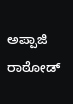ಅಪ್ಪಾಜಿ ರಾಠೋಡ್